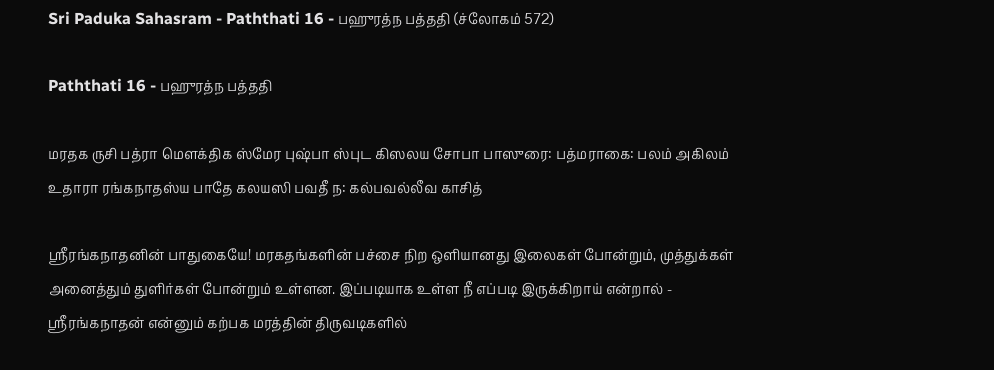Sri Paduka Sahasram - Paththati 16 - பஹுரத்ந பத்ததி (ச்லோகம் 572)

Paththati 16 - பஹுரத்ந பத்ததி

மரதக ருசி பத்ரா மௌக்திக ஸ்மேர புஷ்பா ஸ்புட கிஸலய சோபா பாஸுரை: பத்மராகை: பலம் அகிலம் உதாரா ரங்கநாதஸ்ய பாதே கலயஸி பவதீ ந: கல்பவல்லீவ காசித்

ஸ்ரீரங்கநாதனின் பாதுகையே! மரகதங்களின் பச்சை நிற ஒளியானது இலைகள் போன்றும், முத்துக்கள் அனைத்தும் துளிர்கள் போன்றும் உள்ளன. இப்படியாக உள்ள நீ எப்படி இருக்கிறாய் என்றால் - ஸ்ரீரங்கநாதன் என்னும் கற்பக மரத்தின் திருவடிகளில்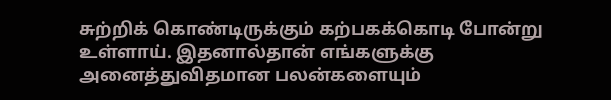சுற்றிக் கொண்டிருக்கும் கற்பகக்கொடி போன்று உள்ளாய். இதனால்தான் எங்களுக்கு அனைத்துவிதமான பலன்களையும்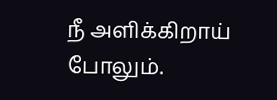நீ அளிக்கிறாய் போலும்.